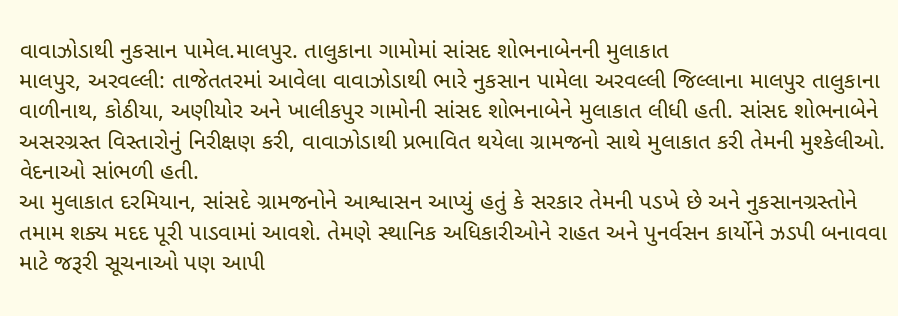વાવાઝોડાથી નુકસાન પામેલ.માલપુર. તાલુકાના ગામોમાં સાંસદ શોભનાબેનની મુલાકાત
માલપુર, અરવલ્લી: તાજેતતરમાં આવેલા વાવાઝોડાથી ભારે નુકસાન પામેલા અરવલ્લી જિલ્લાના માલપુર તાલુકાના વાળીનાથ, કોઠીયા, અણીયોર અને ખાલીકપુર ગામોની સાંસદ શોભનાબેને મુલાકાત લીધી હતી. સાંસદ શોભનાબેને અસરગ્રસ્ત વિસ્તારોનું નિરીક્ષણ કરી, વાવાઝોડાથી પ્રભાવિત થયેલા ગ્રામજનો સાથે મુલાકાત કરી તેમની મુશ્કેલીઓ. વેદનાઓ સાંભળી હતી.
આ મુલાકાત દરમિયાન, સાંસદે ગ્રામજનોને આશ્વાસન આપ્યું હતું કે સરકાર તેમની પડખે છે અને નુકસાનગ્રસ્તોને તમામ શક્ય મદદ પૂરી પાડવામાં આવશે. તેમણે સ્થાનિક અધિકારીઓને રાહત અને પુનર્વસન કાર્યોને ઝડપી બનાવવા માટે જરૂરી સૂચનાઓ પણ આપી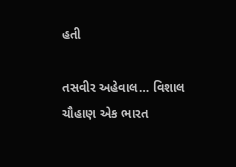હતી

તસવીર અહેવાલ… વિશાલ ચૌહાણ એક ભારત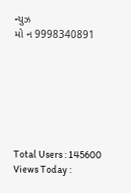ન્યુઝ
મો ન 9998340891







Total Users : 145600
Views Today :